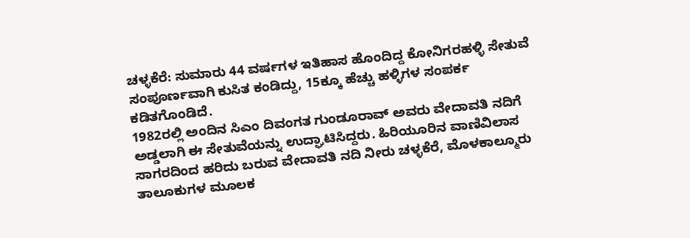ಚಳ್ಳಕೆರೆ: ಸುಮಾರು 44 ವರ್ಷಗಳ ಇತಿಹಾಸ ಹೊಂದಿದ್ದ ಕೋನಿಗರಹಳ್ಳಿ ಸೇತುವೆ ಸಂಪೂರ್ಣವಾಗಿ ಕುಸಿತ ಕಂಡಿದ್ದು, 15ಕ್ಕೂ ಹೆಚ್ಚು ಹಳ್ಳಿಗಳ ಸಂಪರ್ಕ ಕಡಿತಗೊಂಡಿದೆ.
1982ರಲ್ಲಿ ಅಂದಿನ ಸಿಎಂ ದಿವಂಗತ ಗುಂಡೂರಾವ್ ಅವರು ವೇದಾವತಿ ನದಿಗೆ ಅಡ್ಡಲಾಗಿ ಈ ಸೇತುವೆಯನ್ನು ಉದ್ಘಾಟಿಸಿದ್ದರು. ಹಿರಿಯೂರಿನ ವಾಣಿವಿಲಾಸ ಸಾಗರದಿಂದ ಹರಿದು ಬರುವ ವೇದಾವತಿ ನದಿ ನೀರು ಚಳ್ಳಕೆರೆ, ಮೊಳಕಾಲ್ಮೂರು ತಾಲೂಕುಗಳ ಮೂಲಕ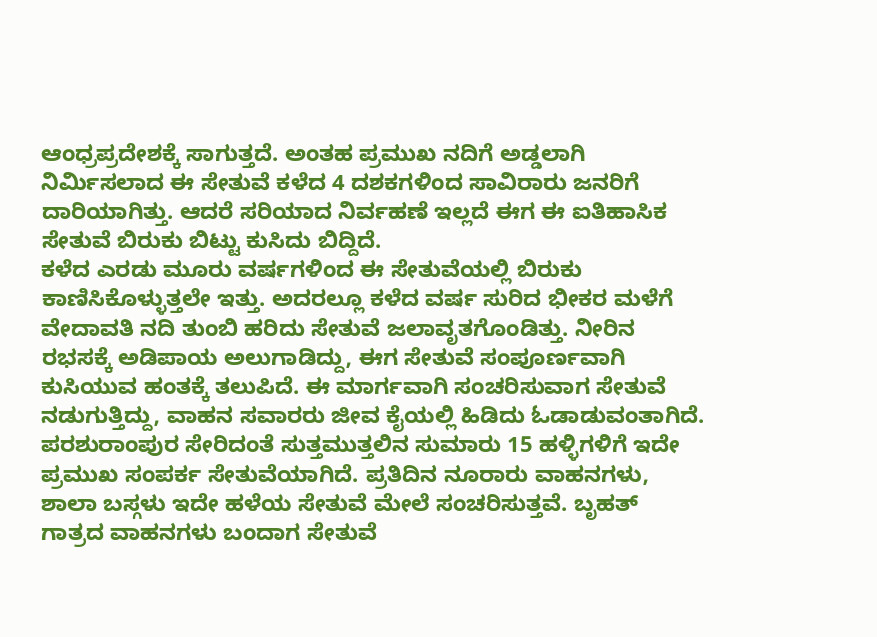ಆಂಧ್ರಪ್ರದೇಶಕ್ಕೆ ಸಾಗುತ್ತದೆ. ಅಂತಹ ಪ್ರಮುಖ ನದಿಗೆ ಅಡ್ಡಲಾಗಿ ನಿರ್ಮಿಸಲಾದ ಈ ಸೇತುವೆ ಕಳೆದ 4 ದಶಕಗಳಿಂದ ಸಾವಿರಾರು ಜನರಿಗೆ ದಾರಿಯಾಗಿತ್ತು. ಆದರೆ ಸರಿಯಾದ ನಿರ್ವಹಣೆ ಇಲ್ಲದೆ ಈಗ ಈ ಐತಿಹಾಸಿಕ ಸೇತುವೆ ಬಿರುಕು ಬಿಟ್ಟು ಕುಸಿದು ಬಿದ್ದಿದೆ.
ಕಳೆದ ಎರಡು ಮೂರು ವರ್ಷಗಳಿಂದ ಈ ಸೇತುವೆಯಲ್ಲಿ ಬಿರುಕು ಕಾಣಿಸಿಕೊಳ್ಳುತ್ತಲೇ ಇತ್ತು. ಅದರಲ್ಲೂ ಕಳೆದ ವರ್ಷ ಸುರಿದ ಭೀಕರ ಮಳೆಗೆ ವೇದಾವತಿ ನದಿ ತುಂಬಿ ಹರಿದು ಸೇತುವೆ ಜಲಾವೃತಗೊಂಡಿತ್ತು. ನೀರಿನ ರಭಸಕ್ಕೆ ಅಡಿಪಾಯ ಅಲುಗಾಡಿದ್ದು, ಈಗ ಸೇತುವೆ ಸಂಪೂರ್ಣವಾಗಿ ಕುಸಿಯುವ ಹಂತಕ್ಕೆ ತಲುಪಿದೆ. ಈ ಮಾರ್ಗವಾಗಿ ಸಂಚರಿಸುವಾಗ ಸೇತುವೆ ನಡುಗುತ್ತಿದ್ದು, ವಾಹನ ಸವಾರರು ಜೀವ ಕೈಯಲ್ಲಿ ಹಿಡಿದು ಓಡಾಡುವಂತಾಗಿದೆ.
ಪರಶುರಾಂಪುರ ಸೇರಿದಂತೆ ಸುತ್ತಮುತ್ತಲಿನ ಸುಮಾರು 15 ಹಳ್ಳಿಗಳಿಗೆ ಇದೇ ಪ್ರಮುಖ ಸಂಪರ್ಕ ಸೇತುವೆಯಾಗಿದೆ. ಪ್ರತಿದಿನ ನೂರಾರು ವಾಹನಗಳು, ಶಾಲಾ ಬಸ್ಗಳು ಇದೇ ಹಳೆಯ ಸೇತುವೆ ಮೇಲೆ ಸಂಚರಿಸುತ್ತವೆ. ಬೃಹತ್ ಗಾತ್ರದ ವಾಹನಗಳು ಬಂದಾಗ ಸೇತುವೆ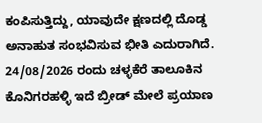ಕಂಪಿಸುತ್ತಿದ್ದು, ಯಾವುದೇ ಕ್ಷಣದಲ್ಲಿ ದೊಡ್ಡ ಅನಾಹುತ ಸಂಭವಿಸುವ ಭೀತಿ ಎದುರಾಗಿದೆ.
24/08/2026 ರಂದು ಚಳ್ಳಕೆರೆ ತಾಲೂಕಿನ ಕೊನಿಗರಹಳ್ಳಿ ಇದೆ ಬ್ರೀಡ್ ಮೇಲೆ ಪ್ರಯಾಣ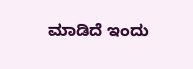ಮಾಡಿದೆ ಇಂದು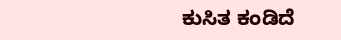ಕುಸಿತ ಕಂಡಿದೆ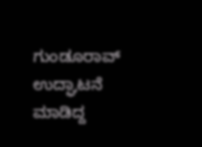ಗುಂಡೂರಾವ್ ಉದ್ಘಾಟನೆ ಮಾಡಿದ್ದ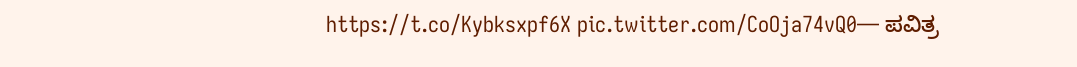https://t.co/Kybksxpf6X pic.twitter.com/CoOja74vQ0— ಪವಿತ್ರ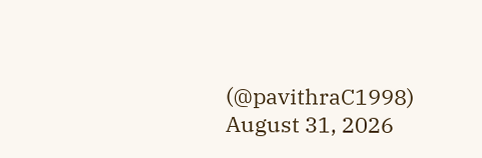(@pavithraC1998) August 31, 2026